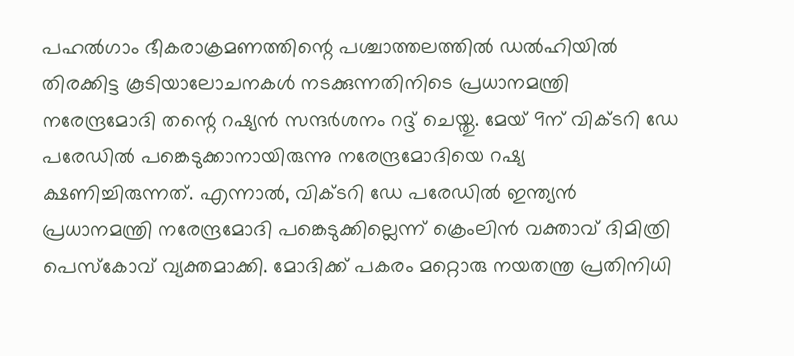പഹൽഗാം ഭീകരാക്രമണത്തിന്റെ പശ്ചാത്തലത്തിൽ ഡൽഹിയിൽ തിരക്കിട്ട കൂടിയാലോചനകൾ നടക്കുന്നതിനിടെ പ്രധാനമന്ത്രി നരേന്ദ്രമോദി തന്റെ റഷ്യൻ സന്ദർശനം റദ്ദ് ചെയ്തു. മേയ് 9ന് വിക്ടറി ഡേ പരേഡിൽ പങ്കെടുക്കാനായിരുന്നു നരേന്ദ്രമോദിയെ റഷ്യ ക്ഷണിച്ചിരുന്നത്. എന്നാൽ, വിക്ടറി ഡേ പരേഡിൽ ഇന്ത്യൻ പ്രധാനമന്ത്രി നരേന്ദ്രമോദി പങ്കെടുക്കില്ലെന്ന് ക്രെംലിൻ വക്താവ് ദിമിത്രി പെസ്കോവ് വ്യക്തമാക്കി. മോദിക്ക് പകരം മറ്റൊരു നയതന്ത്ര പ്രതിനിധി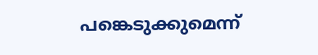പങ്കെടുക്കുമെന്ന്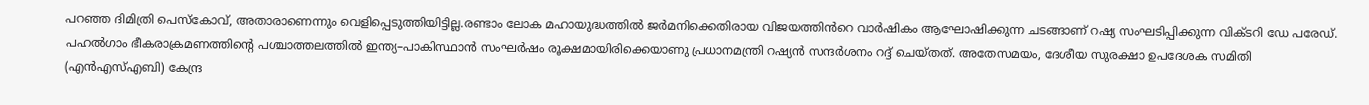പറഞ്ഞ ദിമിത്രി പെസ്കോവ്, അതാരാണെന്നും വെളിപ്പെടുത്തിയിട്ടില്ല.രണ്ടാം ലോക മഹായുദ്ധത്തിൽ ജർമനിക്കെതിരായ വിജയത്തിൻറെ വാർഷികം ആഘോഷിക്കുന്ന ചടങ്ങാണ് റഷ്യ സംഘടിപ്പിക്കുന്ന വിക്ടറി ഡേ പരേഡ്.
പഹൽഗാം ഭീകരാക്രമണത്തിന്റെ പശ്ചാത്തലത്തിൽ ഇന്ത്യ–പാകിസ്ഥാൻ സംഘർഷം രൂക്ഷമായിരിക്കെയാണു പ്രധാനമന്ത്രി റഷ്യൻ സന്ദർശനം റദ്ദ് ചെയ്തത്. അതേസമയം, ദേശീയ സുരക്ഷാ ഉപദേശക സമിതി (എൻഎസ്എബി) കേന്ദ്ര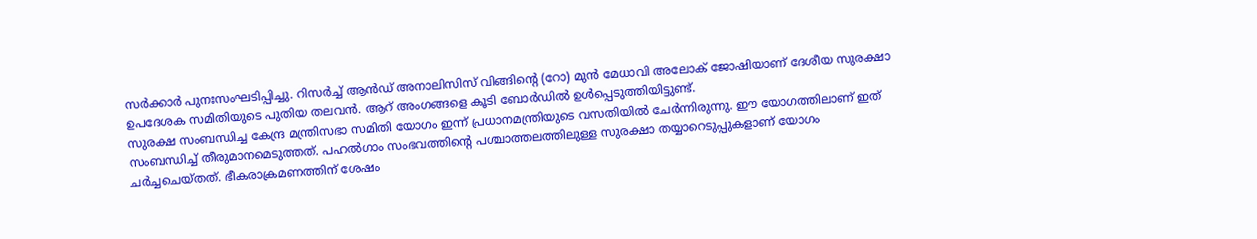സർക്കാർ പുനഃസംഘടിപ്പിച്ചു. റിസർച്ച് ആൻഡ് അനാലിസിസ് വിങ്ങിന്റെ (റോ) മുൻ മേധാവി അലോക് ജോഷിയാണ് ദേശീയ സുരക്ഷാ ഉപദേശക സമിതിയുടെ പുതിയ തലവൻ. ആറ് അംഗങ്ങളെ കൂടി ബോർഡിൽ ഉൾപ്പെടുത്തിയിട്ടുണ്ട്.
സുരക്ഷ സംബന്ധിച്ച കേന്ദ്ര മന്ത്രിസഭാ സമിതി യോഗം ഇന്ന് പ്രധാനമന്ത്രിയുടെ വസതിയിൽ ചേർന്നിരുന്നു. ഈ യോഗത്തിലാണ് ഇത് സംബന്ധിച്ച് തീരുമാനമെടുത്തത്. പഹൽഗാം സംഭവത്തിന്റെ പശ്ചാത്തലത്തിലുള്ള സുരക്ഷാ തയ്യാറെടുപ്പുകളാണ് യോഗം ചർച്ചചെയ്തത്. ഭീകരാക്രമണത്തിന് ശേഷം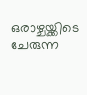ഒരാഴ്ചയ്ക്കിടെ ചേരുന്ന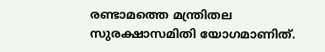രണ്ടാമത്തെ മന്ത്രിതല സുരക്ഷാസമിതി യോഗമാണിത്.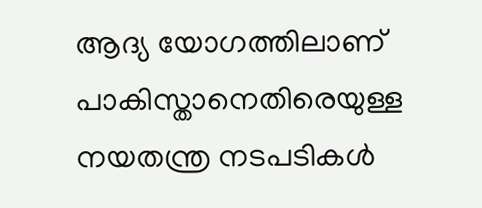ആദ്യ യോഗത്തിലാണ് പാകിസ്താനെതിരെയുള്ള നയതന്ത്ര നടപടികൾ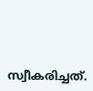സ്വീകരിച്ചത്.